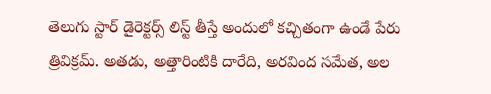తెలుగు స్టార్ డైరెక్టర్స్ లిస్ట్ తీస్తే అందులో కచ్చితంగా ఉండే పేరు త్రివిక్రమ్. అతడు, అత్తారింటికి దారేది, అరవింద సమేత, అల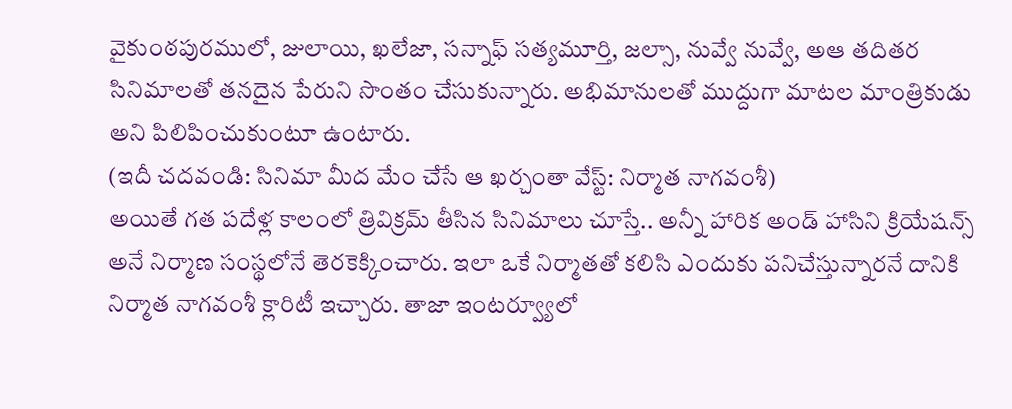వైకుంఠపురములో, జులాయి, ఖలేజా, సన్నాఫ్ సత్యమూర్తి, జల్సా, నువ్వే నువ్వే, అఆ తదితర సినిమాలతో తనదైన పేరుని సొంతం చేసుకున్నారు. అభిమానులతో ముద్దుగా మాటల మాంత్రికుడు అని పిలిపించుకుంటూ ఉంటారు.
(ఇదీ చదవండి: సినిమా మీద మేం చేసే ఆ ఖర్చంతా వేస్ట్: నిర్మాత నాగవంశీ)
అయితే గత పదేళ్ల కాలంలో త్రివిక్రమ్ తీసిన సినిమాలు చూస్తే.. అన్నీ హారిక అండ్ హాసిని క్రియేషన్స్ అనే నిర్మాణ సంస్థలోనే తెరకెక్కించారు. ఇలా ఒకే నిర్మాతతో కలిసి ఎందుకు పనిచేస్తున్నారనే దానికి నిర్మాత నాగవంశీ క్లారిటీ ఇచ్చారు. తాజా ఇంటర్వ్యూలో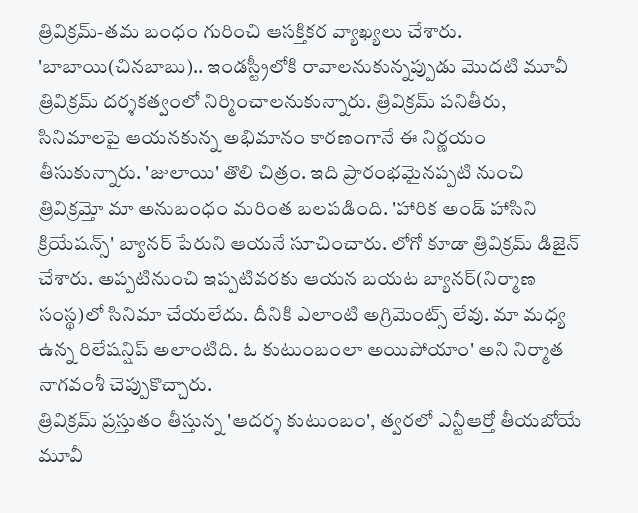త్రివిక్రమ్-తమ బంధం గురించి ఆసక్తికర వ్యాఖ్యలు చేశారు.
'బాబాయి(చినబాబు).. ఇండస్ట్రీలోకి రావాలనుకున్నప్పుడు మొదటి మూవీ త్రివిక్రమ్ దర్శకత్వంలో నిర్మించాలనుకున్నారు. త్రివిక్రమ్ పనితీరు, సినిమాలపై ఆయనకున్న అభిమానం కారణంగానే ఈ నిర్ణయం తీసుకున్నారు. 'జులాయి' తొలి చిత్రం. ఇది ప్రారంభమైనప్పటి నుంచి త్రివిక్రమ్తో మా అనుబంధం మరింత బలపడింది. 'హారిక అండ్ హాసిని క్రియేషన్స్' బ్యానర్ పేరుని ఆయనే సూచించారు. లోగో కూడా త్రివిక్రమ్ డిజైన్ చేశారు. అప్పటినుంచి ఇప్పటివరకు ఆయన బయట బ్యానర్(నిర్మాణ సంస్థ)లో సినిమా చేయలేదు. దీనికి ఎలాంటి అగ్రిమెంట్స్ లేవు. మా మధ్య ఉన్న రిలేషన్షిప్ అలాంటిది. ఓ కుటుంబంలా అయిపోయాం' అని నిర్మాత నాగవంశీ చెప్పుకొచ్చారు.
త్రివిక్రమ్ ప్రస్తుతం తీస్తున్న 'ఆదర్శ కుటుంబం', త్వరలో ఎన్టీఆర్తో తీయబోయే మూవీ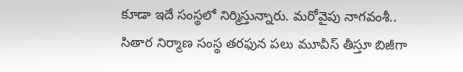కూడా ఇదే సంస్థలో నిర్మిస్తున్నారు. మరోవైపు నాగవంశీ.. సితార నిర్మాణ సంస్థ తరఫున పలు మూవీస్ తీస్తూ బిజీగా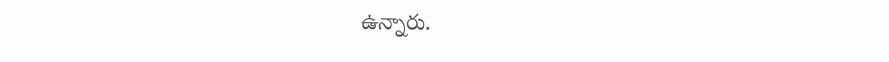ఉన్నారు.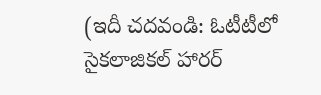(ఇదీ చదవండి: ఓటీటీలో సైకలాజికల్ హారర్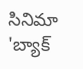సినిమా 'బ్యాక్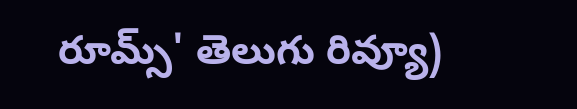రూమ్స్' తెలుగు రివ్యూ)